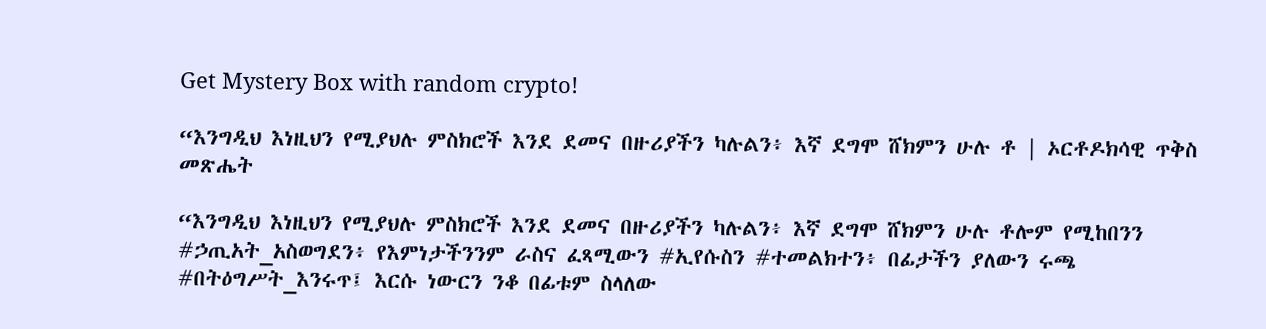Get Mystery Box with random crypto!

“እንግዲህ እነዚህን የሚያህሉ ምስክሮች እንደ ደመና በዙሪያችን ካሉልን፥ እኛ ደግሞ ሸክምን ሁሉ ቶ | ኦርቶዶክሳዊ ጥቅስ መጽሔት

“እንግዲህ እነዚህን የሚያህሉ ምስክሮች እንደ ደመና በዙሪያችን ካሉልን፥ እኛ ደግሞ ሸክምን ሁሉ ቶሎም የሚከበንን #ኃጢአት_አስወግደን፥ የእምነታችንንም ራስና ፈጻሚውን #ኢየሱስን #ተመልክተን፥ በፊታችን ያለውን ሩጫ #በትዕግሥት_እንሩጥ፤ እርሱ ነውርን ንቆ በፊቱም ስላለው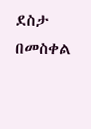ደስታ በመስቀል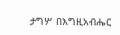ታግሦ በእግዚአብሔር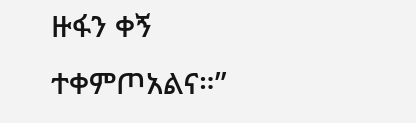ዙፋን ቀኝ ተቀምጦአልና።”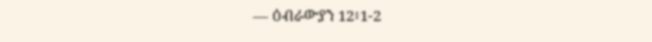— ዕብራውያን 12፥1-2